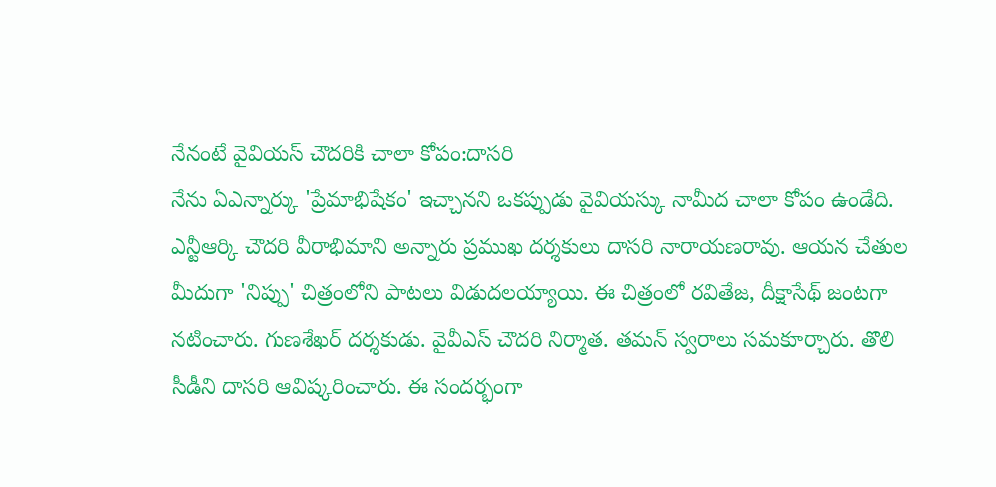నేనంటే వైవియస్ చౌదరికి చాలా కోపం:దాసరి
నేను ఏఎన్నార్కు 'ప్రేమాభిషేకం' ఇచ్చానని ఒకప్పుడు వైవియస్కు నామీద చాలా కోపం ఉండేది. ఎన్టీఆర్కి చౌదరి వీరాభిమాని అన్నారు ప్రముఖ దర్శకులు దాసరి నారాయణరావు. ఆయన చేతుల మీదుగా 'నిప్పు' చిత్రంలోని పాటలు విడుదలయ్యాయి. ఈ చిత్రంలో రవితేజ, దీక్షాసేథ్ జంటగా నటించారు. గుణశేఖర్ దర్శకుడు. వైవీఎస్ చౌదరి నిర్మాత. తమన్ స్వరాలు సమకూర్చారు. తొలి సీడీని దాసరి ఆవిష్కరించారు. ఈ సందర్భంగా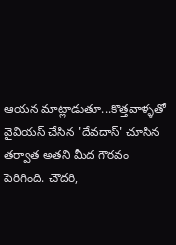ఆయన మాట్లాడుతూ...కొత్తవాళ్ళతో వైవియస్ చేసిన 'దేవదాస్' చూసిన తర్వాత అతని మీద గౌరవం పెరిగింది. చౌదరి,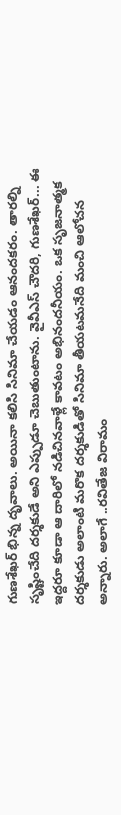గుణశేఖర్ భిన్న దృవాలు. అయినా కలిసి సినిమా చేయడం ఆనందకరం. తారల్ని సృష్టించేది దర్శకుడే అని ఎప్పుడూ చెబుతుంటాను. వైవీఎస్ చౌదరి, గుణశేఖర్... ఈ ఇద్దరూ కూడా ఆ దారిలో నడిచినవాళ్లే కావటం అభినందనీయం. ఒక సృజనాత్మక దర్శకుడు అలాంటి మరొక దర్శకుడితో సినిమా తీయటమనేది మంచి ఆలోచన అన్నారు. అలాగే ..రవితేజ విరామం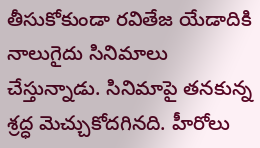తీసుకోకుండా రవితేజ యేడాదికి నాలుగైదు సినిమాలు చేస్తున్నాడు. సినిమాపై తనకున్న శ్రద్ధ మెచ్చుకోదగినది. హీరోలు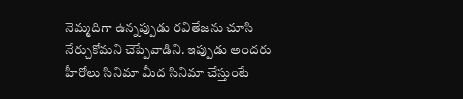నెమ్మదిగా ఉన్నప్పుడు రవితేజను చూసి నేర్చుకోమని చెప్పేవాడిని. ఇప్పుడు అందరు హీరోలు సినిమా మీద సినిమా చేస్తుంటే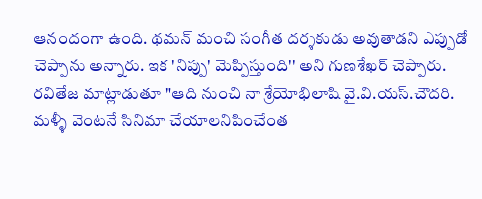ఆనందంగా ఉంది. థమన్ మంచి సంగీత దర్శకుడు అవుతాడని ఎప్పుడో చెప్పాను అన్నారు. ఇక 'నిప్పు' మెప్పిస్తుంది'' అని గుణశేఖర్ చెప్పారు. రవితేజ మాట్లాడుతూ "ఆది నుంచి నా శ్రేయోభిలాషి వై.వి.యస్.చౌదరి. మళ్ళీ వెంటనే సినిమా చేయాలనిపించేంత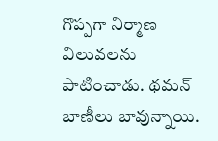గొప్పగా నిర్మాణ విలువలను పాటించాడు. థమన్ బాణీలు బావున్నాయి.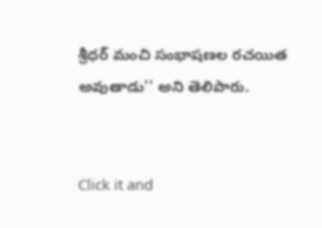శ్రీధర్ మంచి సంభాషణల రచయిత అవుతాడు'' అని తెలిపారు.


Click it and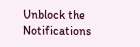Unblock the Notifications